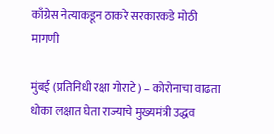काँग्रेस नेत्याकडून ठाकरे सरकारकडे मोठी मागणी

मुंबई (प्रतिनिधी रक्षा गोराटे) – कोरोनाचा वाढता धोका लक्षात घेता राज्याचे मुख्यमंत्री उद्धव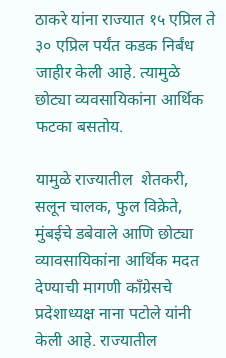ठाकरे यांना राज्यात १५ एप्रिल ते ३० एप्रिल पर्यंत कडक निर्बंध जाहीर केली आहे. त्यामुळे छोट्या व्यवसायिकांना आर्थिक फटका बसतोय.

यामुळे राज्यातील  शेतकरी, सलून चालक, फुल विक्रेते, मुंबईचे डबेवाले आणि छोट्या व्यावसायिकांना आर्थिक मदत देण्याची मागणी कॉंग्रेसचे प्रदेशाध्यक्ष नाना पटोले यांनी केली आहे. राज्यातील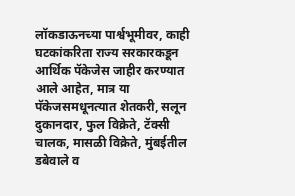लॉकडाऊनच्या पार्श्वभूमीवर, काही घटकांकरिता राज्य सरकारकडून आर्थिक पॅकेजेस जाहीर करण्यात आले आहेत, मात्र या पॅकेजसमधूनत्यात शेतकरी, सलून दुकानदार, फुल विक्रेते, टॅक्सी चालक, मासळी विक्रेते, मुंबईतील डबेवाले व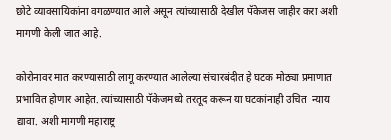छोटे व्यावसायिकांना वगळण्यात आले असून त्यांच्यासाठी देखील पॅकेजस जाहीर करा अशी मागणी केली जात आहे.

कोरोनावर मात करण्यासाठी लागू करण्यात आलेल्या संचारबंदीत हे घटक मोठ्या प्रमाणात प्रभावित होणार आहेत. त्यांच्यासाठी पॅकेजमध्ये तरतूद करून या घटकांनाही उचित  न्याय द्यावा. अशी मागणी महाराष्ट्र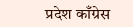प्रदेश काँग्रेस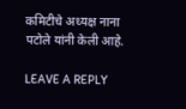कमिटीचे अध्यक्ष नाना पटोले यांनी केली आहे.

LEAVE A REPLY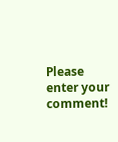Please enter your comment!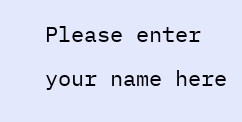Please enter your name here